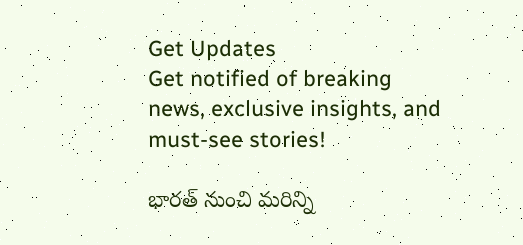Get Updates
Get notified of breaking news, exclusive insights, and must-see stories!

భారత్ నుంచి మరిన్ని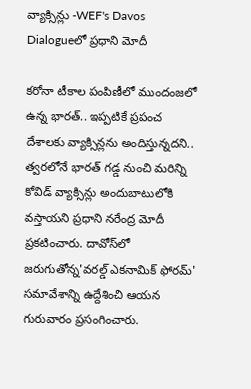వ్యాక్సిన్లు -WEF's Davos Dialogueలో ప్రధాని మోదీ

కరోనా టీకాల పంపిణీలో ముందంజలో ఉన్న భారత్.. ఇప్పటికే ప్రపంచ దేశాలకు వ్యాక్సిన్లను అందిస్తున్నదని.. త్వరలోనే భారత్ గడ్డ నుంచి మరిన్ని కోవిడ్ వ్యాక్సిన్లు అందుబాటులోకి వస్తాయని ప్రధాని నరేంద్ర మోదీ ప్రకటించారు. దావోస్‌లో జరుగుతోన్న'వరల్డ్ ఎకనామిక్ ఫోరమ్' సమావేశాన్ని ఉద్దేశించి ఆయన గురువారం ప్రసంగించారు.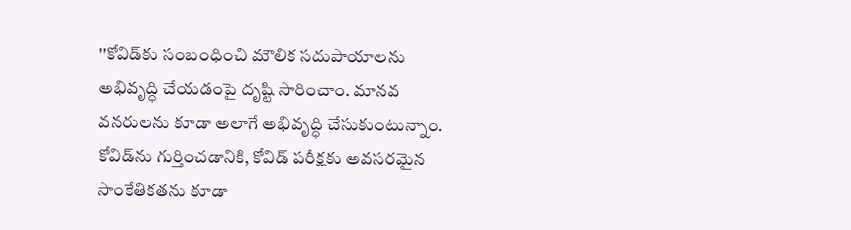''కోవిడ్‌కు సంబంధించి మౌలిక సదుపాయాలను అభివృద్ధి చేయడంపై దృష్టి సారించాం. మానవ వనరులను కూడా అలాగే అభివృద్ధి చేసుకుంటున్నాం. కోవిడ్‌ను గుర్తించడానికి, కోవిడ్ పరీక్షకు అవసరమైన సాంకేతికతను కూడా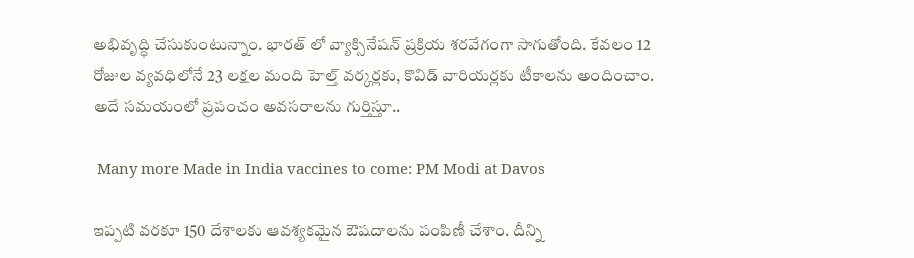అభివృద్ధి చేసుకుంటున్నాం. భారత్ లో వ్యాక్సినేషన్ ప్రక్రియ శరవేగంగా సాగుతోంది. కేవలం 12 రోజుల వ్యవధిలోనే 23 లక్షల మంది హెల్త్ వర్కర్లకు, కొవిడ్ వారియర్లకు టీకాలను అందించాం. అదే సమయంలో ప్రపంచం అవసరాలను గుర్తిస్తూ..

 Many more Made in India vaccines to come: PM Modi at Davos

ఇప్పటి వరకూ 150 దేశాలకు ఆవశ్యకమైన ఔషదాలను పంపిణీ చేశాం. దీన్ని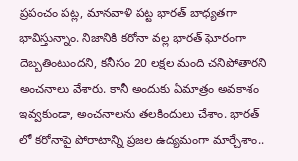ప్రపంచం పట్ల, మానవాళి పట్ట భారత్ బాధ్యతగా భావిస్తున్నాం. నిజానికి కరోనా వల్ల భారత్ ఘోరంగా దెబ్బతింటుందని, కనీసం 20 లక్షల మంది చనిపోతారని అంచనాలు వేశారు. కానీ అందుకు ఏమాత్రం అవకాశం ఇవ్వకుండా, అంచనాలను తలకిందులు చేశాం. భారత్ లో కరోనాపై పోరాటాన్ని ప్రజల ఉద్యమంగా మార్చేశాం..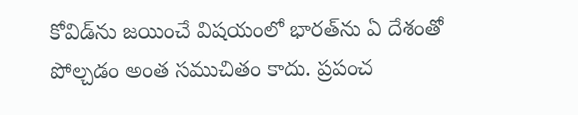కోవిడ్‌ను జయించే విషయంలో భారత్‌ను ఏ దేశంతో పోల్చడం అంత సముచితం కాదు. ప్రపంచ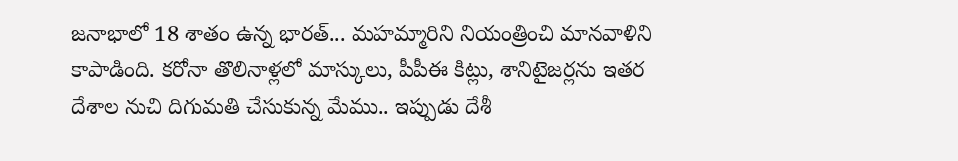జనాభాలో 18 శాతం ఉన్న భారత్... మహమ్మారిని నియంత్రించి మానవాళిని కాపాడింది. కరోనా తొలినాళ్లలో మాస్కులు, పీపీఈ కిట్లు, శానిటైజర్లను ఇతర దేశాల నుచి దిగుమతి చేసుకున్న మేము.. ఇప్పుడు దేశీ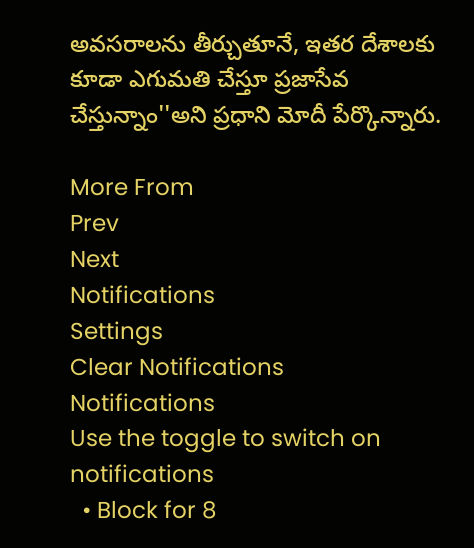అవసరాలను తీర్చుతూనే, ఇతర దేశాలకు కూడా ఎగుమతి చేస్తూ ప్రజాసేవ చేస్తున్నాం''అని ప్రధాని మోదీ పేర్కొన్నారు.

More From
Prev
Next
Notifications
Settings
Clear Notifications
Notifications
Use the toggle to switch on notifications
  • Block for 8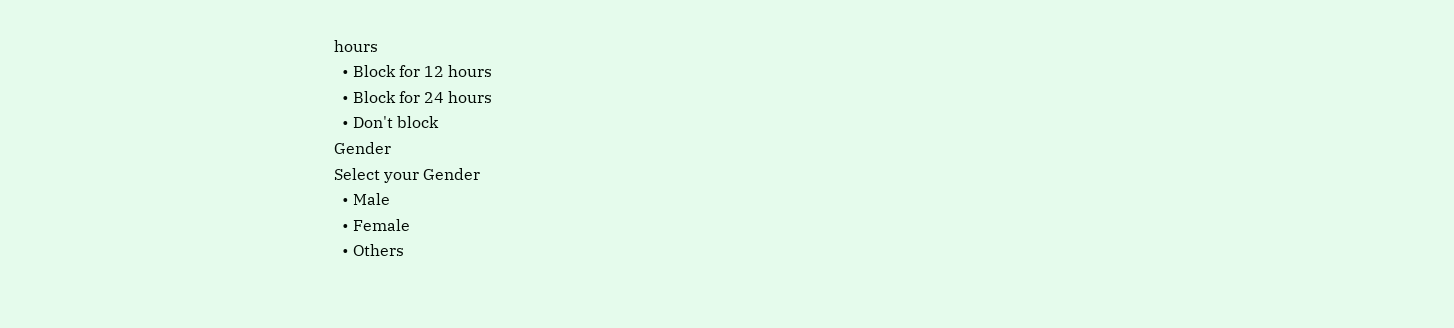hours
  • Block for 12 hours
  • Block for 24 hours
  • Don't block
Gender
Select your Gender
  • Male
  • Female
  • Others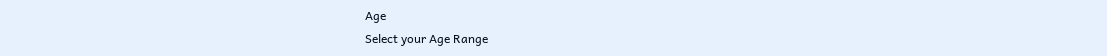Age
Select your Age Range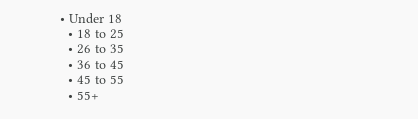• Under 18
  • 18 to 25
  • 26 to 35
  • 36 to 45
  • 45 to 55
  • 55+